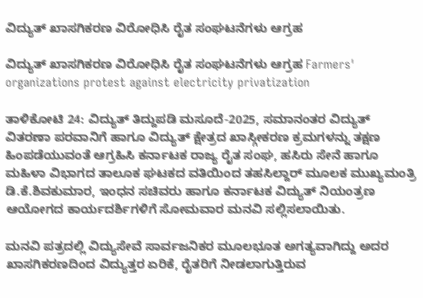ವಿದ್ಯುತ್ ಖಾಸಗಿಕರಣ ವಿರೋಧಿಸಿ ರೈತ ಸಂಘಟನೆಗಳು ಆಗ್ರಹ

ವಿದ್ಯುತ್ ಖಾಸಗಿಕರಣ ವಿರೋಧಿಸಿ ರೈತ ಸಂಘಟನೆಗಳು ಆಗ್ರಹ Farmers' organizations protest against electricity privatization

ತಾಳಿಕೋಟಿ 24: ವಿದ್ಯುತ್ ತಿದ್ದುಪಡಿ ಮಸೂದೆ-2025, ಸಮಾನಂತರ ವಿದ್ಯುತ್ ವಿತರಣಾ ಪರವಾನಿಗೆ ಹಾಗೂ ವಿದ್ಯುತ್ ಕ್ಷೇತ್ರದ ಖಾಸ್ಗೀಕರಣ ಕ್ರಮಗಳನ್ನು ತಕ್ಷಣ ಹಿಂಪಡೆಯುವಂತೆ ಆಗ್ರಹಿಸಿ ಕರ್ನಾಟಕ ರಾಜ್ಯ ರೈತ ಸಂಘ, ಹಸಿರು ಸೇನೆ ಹಾಗೂ ಮಹಿಳಾ ವಿಭಾಗದ ತಾಲೂಕ ಘಟಕದ ವತಿಯಿಂದ ತಹಸಿಲ್ದಾರ್ ಮೂಲಕ ಮುಖ್ಯಮಂತ್ರಿ ಡಿ.ಕೆ.ಶಿವಕುಮಾರ, ಇಂಧನ ಸಚಿವರು ಹಾಗೂ ಕರ್ನಾಟಕ ವಿದ್ಯುತ್ ನಿಯಂತ್ರಣ ಆಯೋಗದ ಕಾರ್ಯದರ್ಶಿಗಳಿಗೆ ಸೋಮವಾರ ಮನವಿ ಸಲ್ಲಿಸಲಾಯಿತು.

ಮನವಿ ಪತ್ರದಲ್ಲಿ ವಿದ್ಯುಸೇವೆ ಸಾರ್ವಜನಿಕರ ಮೂಲಭೂತ ಅಗತ್ಯವಾಗಿದ್ದು ಅದರ ಖಾಸಗಿಕರಣದಿಂದ ವಿದ್ಯುತ್ತರ ಏರಿಕೆ, ರೈತರಿಗೆ ನೀಡಲಾಗುತ್ತಿರುವ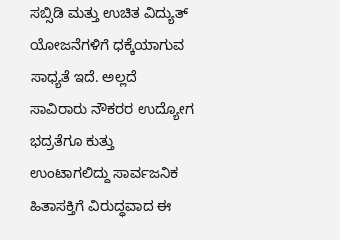ಸಬ್ಸಿಡಿ ಮತ್ತು ಉಚಿತ ವಿದ್ಯುತ್ ಯೋಜನೆಗಳಿಗೆ ಧಕ್ಕೆಯಾಗುವ ಸಾಧ್ಯತೆ ಇದೆ. ಅಲ್ಲದೆ ಸಾವಿರಾರು ನೌಕರರ ಉದ್ಯೋಗ ಭದ್ರತೆಗೂ ಕುತ್ತು ಉಂಟಾಗಲಿದ್ದು ಸಾರ್ವಜನಿಕ ಹಿತಾಸಕ್ತಿಗೆ ವಿರುದ್ಧವಾದ ಈ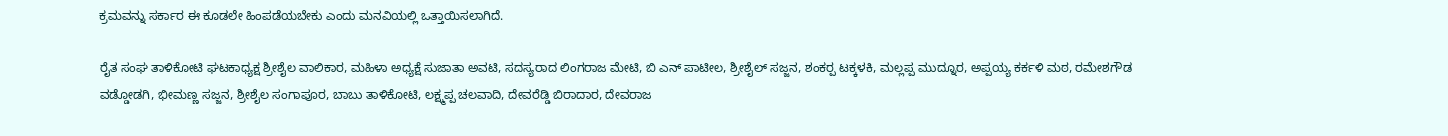ಕ್ರಮವನ್ನು ಸರ್ಕಾರ ಈ ಕೂಡಲೇ ಹಿಂಪಡೆಯಬೇಕು ಎಂದು ಮನವಿಯಲ್ಲಿ ಒತ್ತಾಯಿಸಲಾಗಿದೆ.

ರೈತ ಸಂಘ ತಾಳಿಕೋಟಿ ಘಟಕಾಧ್ಯಕ್ಷ ಶ್ರೀಶೈಲ ವಾಲಿಕಾರ, ಮಹಿಳಾ ಅಧ್ಯಕ್ಷೆ ಸುಜಾತಾ ಅವಟಿ, ಸದಸ್ಯರಾದ ಲಿಂಗರಾಜ ಮೇಟಿ, ಬಿ ಎನ್ ಪಾಟೀಲ, ಶ್ರೀಶೈಲ್ ಸಜ್ಜನ, ಶಂಕರ‍್ಪ ಟಕ್ಕಳಕಿ, ಮಲ್ಲಪ್ಪ ಮುದ್ನೂರ, ಅಪ್ಪಯ್ಯ ಕರ್ಕಳಿ ಮಠ, ರಮೇಶಗೌಡ ವಡ್ಡೋಡಗಿ, ಭೀಮಣ್ಣ ಸಜ್ಜನ, ಶ್ರೀಶೈಲ ಸಂಗಾಪೂರ, ಬಾಬು ತಾಳಿಕೋಟಿ, ಲಕ್ಷ್ಮಪ್ಪ ಚಲವಾದಿ, ದೇವರೆಡ್ಡಿ ಬಿರಾದಾರ, ದೇವರಾಜ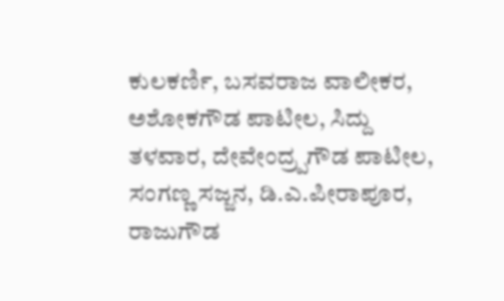ಕುಲಕರ್ಣಿ, ಬಸವರಾಜ ವಾಲೀಕರ, ಅಶೋಕಗೌಡ ಪಾಟೀಲ, ಸಿದ್ದು ತಳವಾರ, ದೇವೇಂದ್ರ‍್ಪಗೌಡ ಪಾಟೀಲ, ಸಂಗಣ್ಣ ಸಜ್ಜನ, ಡಿ.ಎ.ಪೀರಾಪೂರ, ರಾಜುಗೌಡ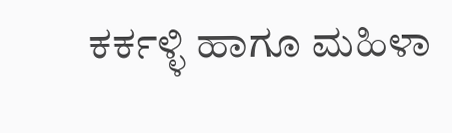ಕರ್ಕಳ್ಳಿ ಹಾಗೂ ಮಹಿಳಾ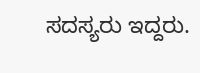ಸದಸ್ಯರು ಇದ್ದರು.